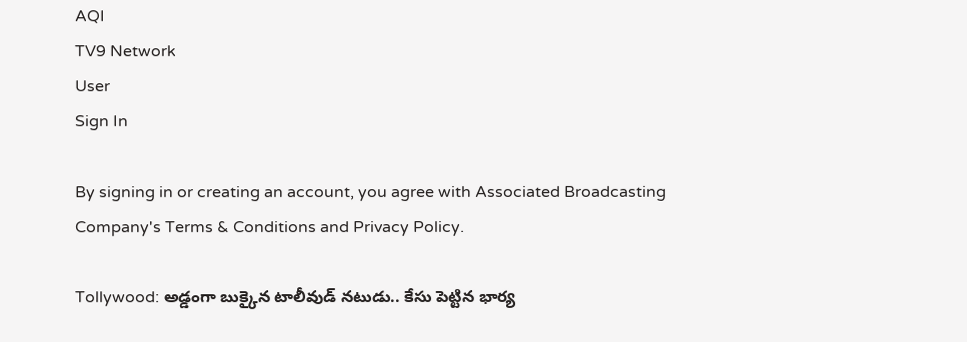AQI
TV9 Network
User
Sign In

By signing in or creating an account, you agree with Associated Broadcasting Company's Terms & Conditions and Privacy Policy.

Tollywood: అడ్డంగా బుక్కైన టాలీవుడ్ నటుడు.. కేసు పెట్టిన భార్య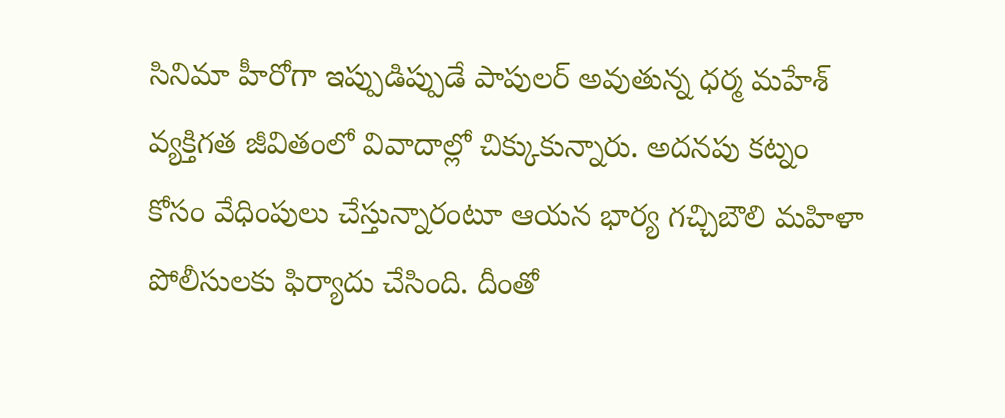సినిమా హీరోగా ఇప్పుడిప్పుడే పాపులర్ అవుతున్న ధర్మ మహేశ్ వ్యక్తిగత జీవితంలో వివాదాల్లో చిక్కుకున్నారు. అదనపు కట్నం కోసం వేధింపులు చేస్తున్నారంటూ ఆయన భార్య గచ్చిబౌలి మహిళా పోలీసులకు ఫిర్యాదు చేసింది. దీంతో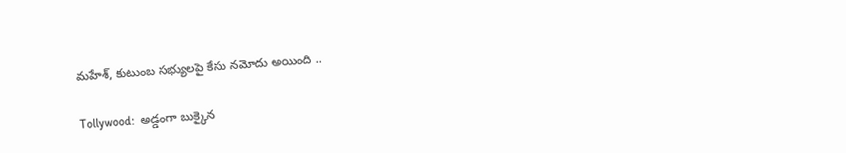మహేశ్, కుటుంబ సభ్యులపై కేసు నమోదు అయింది ..

Tollywood:  అడ్డంగా బుక్కైన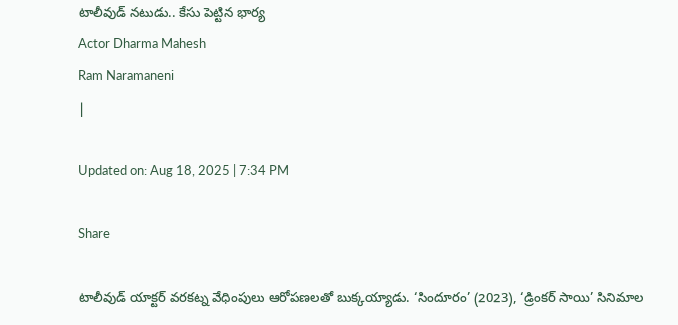టాలీవుడ్ నటుడు.. కేసు పెట్టిన భార్య
Actor Dharma Mahesh
Ram Naramaneni
|

Updated on: Aug 18, 2025 | 7:34 PM

Share

టాలీవుడ్ యాక్టర్ వరకట్న వేధింపులు ఆరోపణలతో బుక్కయ్యాడు. ‘సిందూరం’ (2023), ‘డ్రింకర్ సాయి’ సినిమాల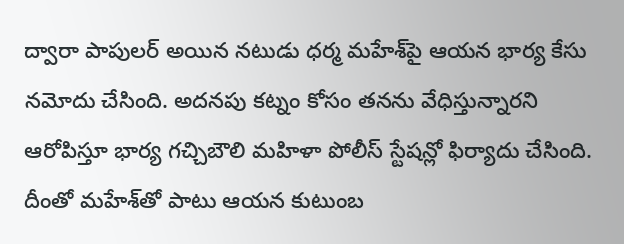ద్వారా పాపులర్ అయిన నటుడు ధర్మ మహేశ్‌పై ఆయన భార్య కేసు నమోదు చేసింది. అదనపు కట్నం కోసం తనను వేధిస్తున్నారని ఆరోపిస్తూ భార్య గచ్చిబౌలి మహిళా పోలీస్‌ స్టేషన్లో ఫిర్యాదు చేసింది. దీంతో మహేశ్‌తో పాటు ఆయన కుటుంబ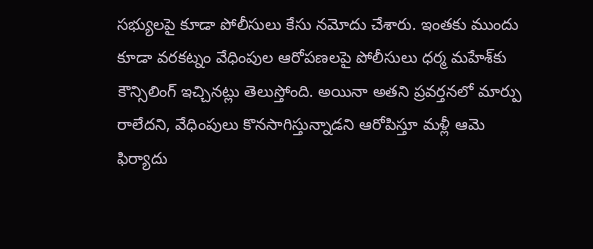సభ్యులపై కూడా పోలీసులు కేసు నమోదు చేశారు. ఇంతకు ముందు కూడా వరకట్నం వేధింపుల ఆరోపణలపై పోలీసులు ధర్మ మహేశ్‌కు కౌన్సిలింగ్ ఇచ్చినట్లు తెలుస్తోంది. అయినా అతని ప్రవర్తనలో మార్పు రాలేదని, వేధింపులు కొనసాగిస్తున్నాడని ఆరోపిస్తూ మళ్లీ ఆమె ఫిర్యాదు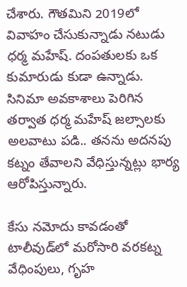చేశారు. గౌతమిని 2019లో వివాహం చేసుకున్నాడు నటుడు ధర్మ మహేష్. దంపతులకు ఒక కుమారుడు కుడా ఉన్నాడు.  సినిమా అవకాశాలు పెరిగిన తర్వాత ధర్మ మహేష్ జల్సాలకు అలవాటు పడి.. తనను అదనపు కట్నం తేవాలని వేధిస్తున్నట్లు భార్య ఆరోపిస్తున్నారు.

కేసు నమోదు కావడంతో టాలీవుడ్‌లో మరోసారి వరకట్న వేధింపులు, గృహ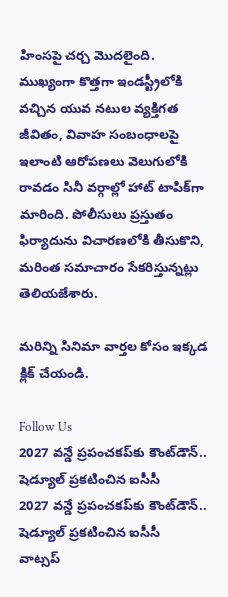హింసపై చర్చ మొదలైంది. ముఖ్యంగా కొత్తగా ఇండస్ట్రీలోకి వచ్చిన యువ నటుల వ్యక్తిగత జీవితం, వివాహ సంబంధాలపై ఇలాంటి ఆరోపణలు వెలుగులోకి రావడం సినీ వర్గాల్లో హాట్ టాపిక్‌గా మారింది. పోలీసులు ప్రస్తుతం ఫిర్యాదును విచారణలోకి తీసుకొని, మరింత సమాచారం సేకరిస్తున్నట్లు తెలియజేశారు.

మరిన్ని సినిమా వార్తల కోసం ఇక్కడ క్లిక్ చేయండి.

Follow Us
2027 వన్డే ప్రపంచకప్‌కు కౌంట్‌డౌన్.. షెడ్యూల్ ప్రకటించిన ఐసీసీ
2027 వన్డే ప్రపంచకప్‌కు కౌంట్‌డౌన్.. షెడ్యూల్ ప్రకటించిన ఐసీసీ
వాట్సప్‌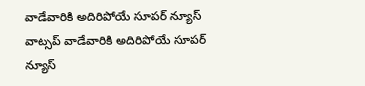వాడేవారికి అదిరిపోయే సూపర్ న్యూస్
వాట్సప్‌ వాడేవారికి అదిరిపోయే సూపర్ న్యూస్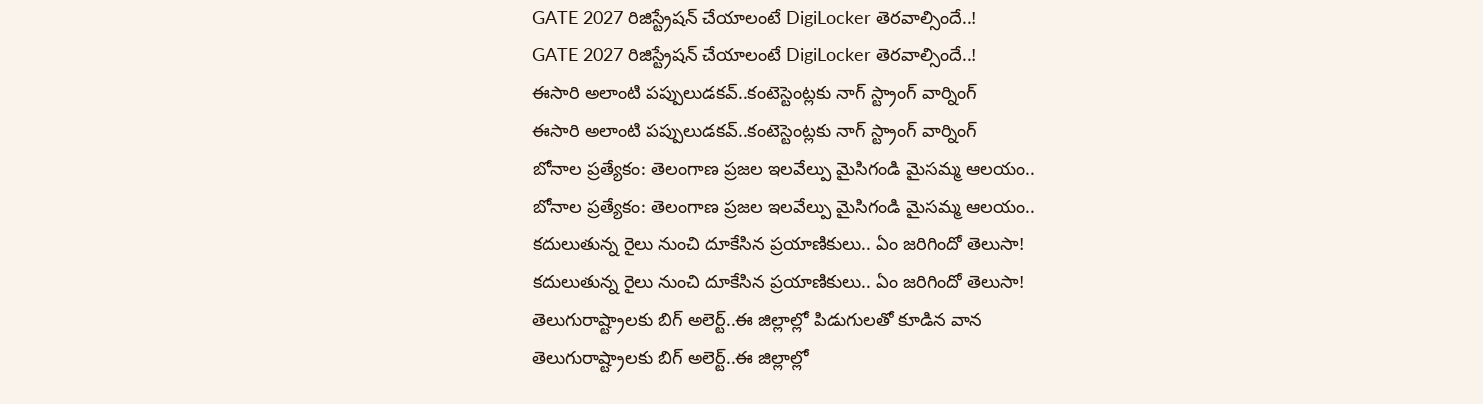GATE 2027 రిజిస్ట్రేషన్ చేయాలంటే DigiLocker తెరవాల్సిందే..!
GATE 2027 రిజిస్ట్రేషన్ చేయాలంటే DigiLocker తెరవాల్సిందే..!
ఈసారి అలాంటి పప్పులుడకవ్..కంటెస్టెంట్లకు నాగ్ స్ట్రాంగ్ వార్నింగ్
ఈసారి అలాంటి పప్పులుడకవ్..కంటెస్టెంట్లకు నాగ్ స్ట్రాంగ్ వార్నింగ్
బోనాల ప్రత్యేకం: తెలంగాణ ప్రజల ఇలవేల్పు మైసిగండి మైసమ్మ ఆలయం..
బోనాల ప్రత్యేకం: తెలంగాణ ప్రజల ఇలవేల్పు మైసిగండి మైసమ్మ ఆలయం..
కదులుతున్న రైలు నుంచి దూకేసిన ప్రయాణికులు.. ఏం జరిగిందో తెలుసా!
కదులుతున్న రైలు నుంచి దూకేసిన ప్రయాణికులు.. ఏం జరిగిందో తెలుసా!
తెలుగురాష్ట్రాలకు బిగ్‌ అలెర్ట్..ఈ జిల్లాల్లో పిడుగులతో కూడిన వాన
తెలుగురాష్ట్రాలకు బిగ్‌ అలెర్ట్..ఈ జిల్లాల్లో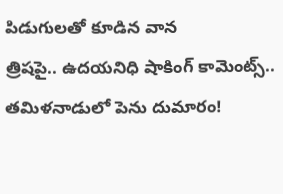పిడుగులతో కూడిన వాన
త్రిషపై.. ఉదయనిధి షాకింగ్‌ కామెంట్స్‌.. తమిళనాడులో పెను దుమారం!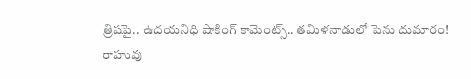త్రిషపై.. ఉదయనిధి షాకింగ్‌ కామెంట్స్‌.. తమిళనాడులో పెను దుమారం!
రాహువు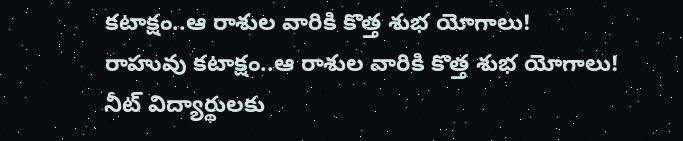కటాక్షం..ఆ రాశుల వారికి కొత్త శుభ యోగాలు!
రాహువు కటాక్షం..ఆ రాశుల వారికి కొత్త శుభ యోగాలు!
నీట్ విద్యార్థులకు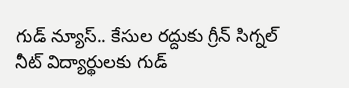గుడ్ న్యూస్.. కేసుల రద్దుకు గ్రీన్ సిగ్నల్
నీట్ విద్యార్థులకు గుడ్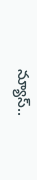న్యూస్..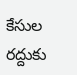కేసుల రద్దుకు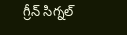గ్రీన్ సిగ్నల్